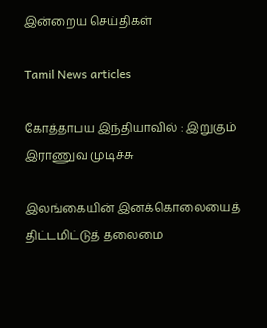இன்றைய செய்திகள்

Tamil News articles

கோத்தாபய இந்தியாவில் : இறுகும் இராணுவ முடிச்சு

இலங்கையின் இனக்கொலையைத் திட்டமிட்டுத் தலைமை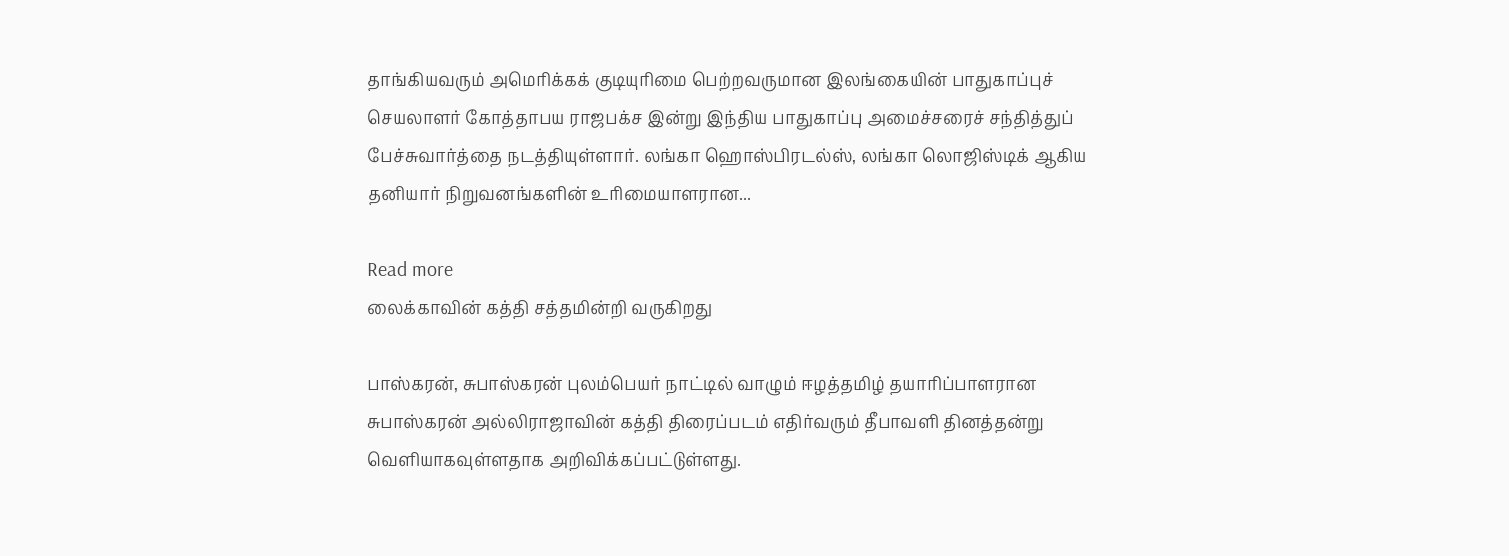தாங்கியவரும் அமெரிக்கக் குடியுரிமை பெற்றவருமான இலங்கையின் பாதுகாப்புச் செயலாளர் கோத்தாபய ராஜபக்ச இன்று இந்திய பாதுகாப்பு அமைச்சரைச் சந்தித்துப் பேச்சுவார்த்தை நடத்தியுள்ளார். லங்கா ஹொஸ்பிரடல்ஸ், லங்கா லொஜிஸ்டிக் ஆகிய தனியார் நிறுவனங்களின் உரிமையாளரான...

Read more
லைக்காவின் கத்தி சத்தமின்றி வருகிறது

பாஸ்கரன், சுபாஸ்கரன் புலம்பெயர் நாட்டில் வாழும் ஈழத்தமிழ் தயாரிப்பாளரான சுபாஸ்கரன் அல்லிராஜாவின் கத்தி திரைப்படம் எதிர்வரும் தீபாவளி தினத்தன்று வெளியாகவுள்ளதாக அறிவிக்கப்பட்டுள்ளது.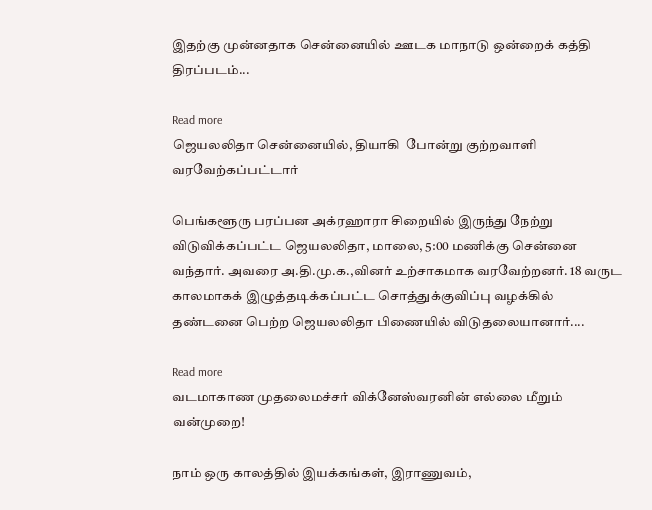இதற்கு முன்னதாக சென்னையில் ஊடக மாநாடு ஒன்றைக் கத்தி திரப்படம்...

Read more
ஜெயலலிதா சென்னையில், தியாகி  போன்று குற்றவாளி வரவேற்கப்பட்டார்

பெங்களூரு பரப்பன அக்ரஹாரா சிறையில் இருந்து நேற்று விடுவிக்கப்பட்ட ஜெயலலிதா, மாலை, 5:00 மணிக்கு சென்னை வந்தார். அவரை அ.தி.மு.க.,வினர் உற்சாகமாக வரவேற்றனர். 18 வருட காலமாகக் இழுத்தடிக்கப்பட்ட சொத்துக்குவிப்பு வழக்கில் தண்டனை பெற்ற ஜெயலலிதா பிணையில் விடுதலையானார்....

Read more
வடமாகாண முதலைமச்சர் விக்னேஸ்வரனின் எல்லை மீறும் வன்முறை!

நாம் ஒரு காலத்தில் இயக்கங்கள், இராணுவம்,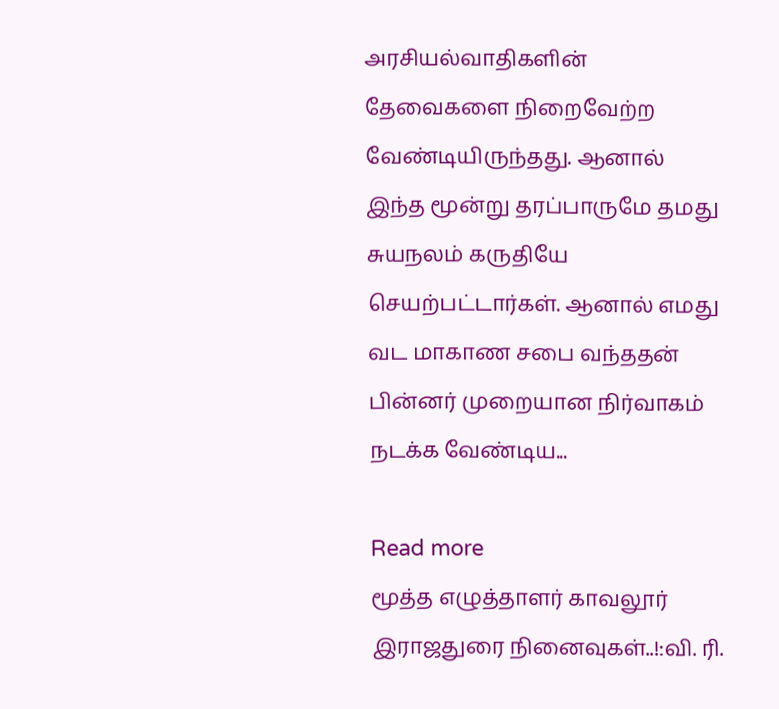அரசியல்வாதிகளின் தேவைகளை நிறைவேற்ற வேண்டியிருந்தது. ஆனால் இந்த மூன்று தரப்பாருமே தமது சுயநலம் கருதியே செயற்பட்டார்கள். ஆனால் எமது வட மாகாண சபை வந்ததன் பின்னர் முறையான நிர்வாகம் நடக்க வேண்டிய...

Read more
மூத்த எழுத்தாளர் காவலூர் இராஜதுரை நினைவுகள்..!:வி. ரி.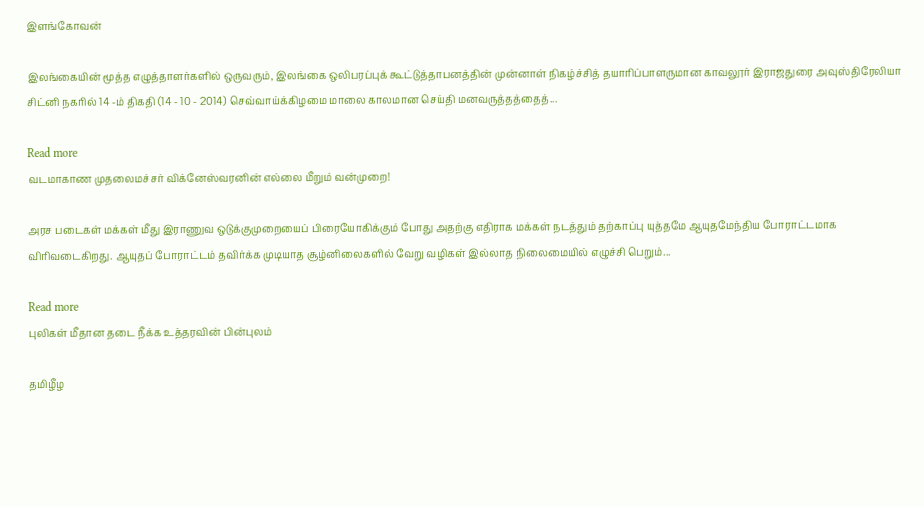இளங்கோவன்

இலங்கையின் மூத்த எழுத்தாளர்களில் ஒருவரும், இலங்கை ஒலிபரப்புக் கூட்டுத்தாபனத்தின் முன்னாள் நிகழ்ச்சித் தயாரிப்பாளருமான காவலூர் இராஜதுரை அவுஸ்திரேலியா சிட்னி நகரில் 14 -ம் திகதி (14 - 10 - 2014) செவ்வாய்க்கிழமை மாலை காலமான செய்தி மனவருத்தத்தைத்...

Read more
வடமாகாண முதலைமச்சர் விக்னேஸ்வரனின் எல்லை மீறும் வன்முறை!

அரச படைகள் மக்கள் மீது இராணுவ ஒடுக்குமுறையைப் பிரையோகிக்கும் போது அதற்கு எதிராக மக்கள் நடத்தும் தற்காப்பு யுத்தமே ஆயுதமேந்திய போராட்டமாக விரிவடைகிறது. ஆயுதப் போராட்டம் தவிர்க்க முடியாத சூழ்னிலைகளில் வேறு வழிகள் இல்லாத நிலைமையில் எழுச்சி பெறும்...

Read more
புலிகள் மீதான தடை நீக்க உத்தரவின் பின்புலம்

தமிழீழ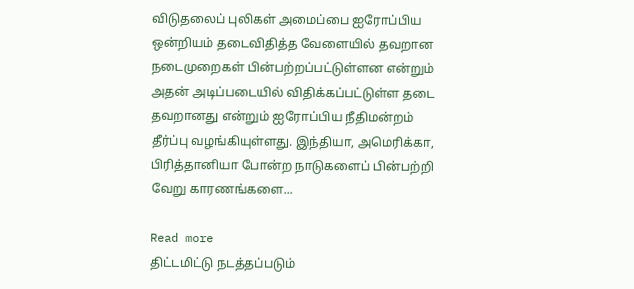விடுதலைப் புலிகள் அமைப்பை ஐரோப்பிய ஒன்றியம் தடைவிதித்த வேளையில் தவறான நடைமுறைகள் பின்பற்றப்பட்டுள்ளன என்றும் அதன் அடிப்படையில் விதிக்கப்பட்டுள்ள தடை தவறானது என்றும் ஐரோப்பிய நீதிமன்றம் தீர்ப்பு வழங்கியுள்ளது. இந்தியா, அமெரிக்கா, பிரித்தானியா போன்ற நாடுகளைப் பின்பற்றி வேறு காரணங்களை...

Read more
திட்டமிட்டு நடத்தப்படும்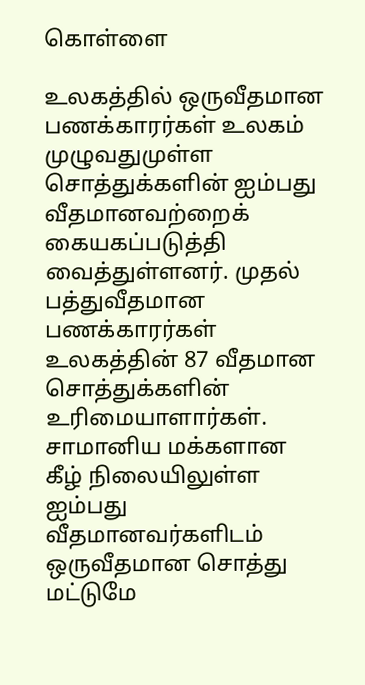கொள்ளை

உலகத்தில் ஒருவீதமான பணக்காரர்கள் உலகம் முழுவதுமுள்ள சொத்துக்களின் ஐம்பது வீதமானவற்றைக் கையகப்படுத்தி வைத்துள்ளனர். முதல் பத்துவீதமான பணக்காரர்கள் உலகத்தின் 87 வீதமான சொத்துக்களின் உரிமையாளார்கள். சாமானிய மக்களான கீழ் நிலையிலுள்ள ஐம்பது வீதமானவர்களிடம் ஒருவீதமான சொத்து மட்டுமே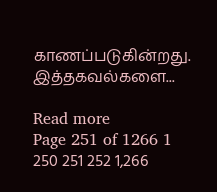காணப்படுகின்றது. இத்தகவல்களை...

Read more
Page 251 of 1266 1 250 251 252 1,266